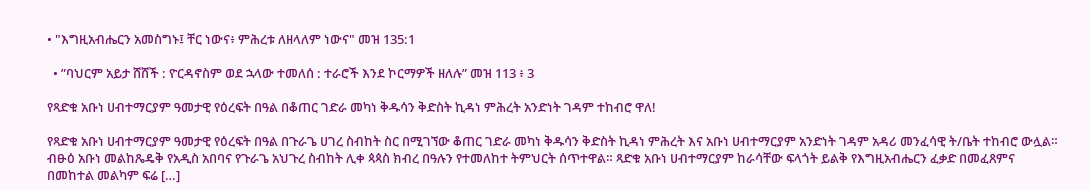• "እግዚአብሔርን አመስግኑ፤ ቸር ነውና፥ ምሕረቱ ለዘላለም ነውና" መዝ 135:1

  • ”ባህርም አይታ ሸሸች : ዮርዳኖስም ወደ ኋላው ተመለሰ : ተራሮች እንደ ኮርማዎች ዘለሉ” መዝ 113 ፥ 3

የጻድቁ አቡነ ሀብተማርያም ዓመታዊ የዕረፍት በዓል በቆጠር ገድራ መካነ ቅዱሳን ቅድስት ኪዳነ ምሕረት አንድነት ገዳም ተከብሮ ዋለ!

የጻድቁ አቡነ ሀብተማርያም ዓመታዊ የዕረፍት በዓል በጉራጌ ሀገረ ስብከት ስር በሚገኘው ቆጠር ገድራ መካነ ቅዱሳን ቅድስት ኪዳነ ምሕረት እና አቡነ ሀብተማርያም አንድነት ገዳም አዳሪ መንፈሳዊ ት/ቤት ተከብሮ ውሏል። ብፁዕ አቡነ መልከጼዴቅ የአዲስ አበባና የጉራጌ አህጉረ ስብከት ሊቀ ጳጳስ ክብረ በዓሉን የተመለከተ ትምህርት ሰጥተዋል። ጻድቁ አቡነ ሀብተማርያም ከራሳቸው ፍላጎት ይልቅ የእግዚአብሔርን ፈቃድ በመፈጸምና በመከተል መልካም ፍሬ […]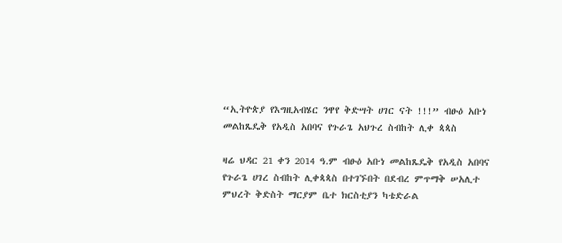“ኢትዮጵያ የእግዚአብሄር ንዋየ ቅድሣት ሀገር ናት !!!” ብፁዕ አቡነ መልከጼዴቅ የአዲስ አበባና የጉራጌ አህጉረ ስብከት ሊቀ ጳጳስ

ዛሬ ህዳር 21 ቀን 2014 ዓ.ም ብፁዕ አቡነ መልከጼዴቅ የአዲስ አበባና የጉራጌ ሀገረ ስብከት ሊቀጳጳስ በተገኙበት በደብረ ምጥማቅ ሠአሊተ ምህረት ቅድስት ማርያም ቤተ ክርስቲያን ካቴድራል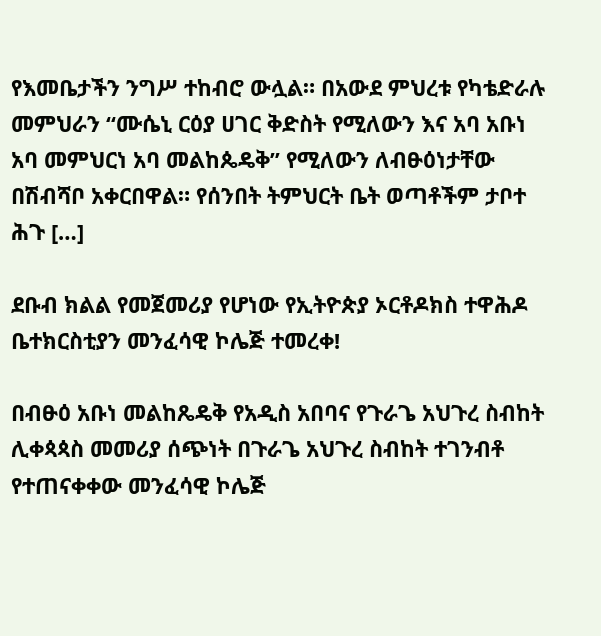የእመቤታችን ንግሥ ተከብሮ ውሏል። በአውደ ምህረቱ የካቴድራሉ መምህራን “ሙሴኒ ርዕያ ሀገር ቅድስት የሚለውን እና አባ አቡነ አባ መምህርነ አባ መልከጴዴቅ” የሚለውን ለብፁዕነታቸው በሽብሻቦ አቀርበዋል። የሰንበት ትምህርት ቤት ወጣቶችም ታቦተ ሕጉ […]

ደቡብ ክልል የመጀመሪያ የሆነው የኢትዮጵያ ኦርቶዶክስ ተዋሕዶ ቤተክርስቲያን መንፈሳዊ ኮሌጅ ተመረቀ!

በብፁዕ አቡነ መልከጼዴቅ የአዲስ አበባና የጉራጌ አህጉረ ስብከት ሊቀጳጳስ መመሪያ ሰጭነት በጉራጌ አህጉረ ስብከት ተገንብቶ የተጠናቀቀው መንፈሳዊ ኮሌጅ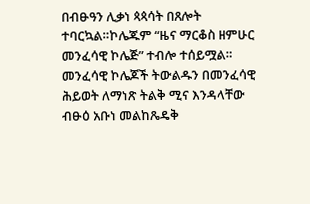በብፁዓን ሊቃነ ጳጳሳት በጸሎት ተባርኳል።ኮሌጁም “ዜና ማርቆስ ዘምሁር መንፈሳዊ ኮሌጅ” ተብሎ ተሰይሟል። መንፈሳዊ ኮሌጆች ትውልዱን በመንፈሳዊ ሕይወት ለማነጽ ትልቅ ሚና እንዳላቸው ብፁዕ አቡነ መልከጼዴቅ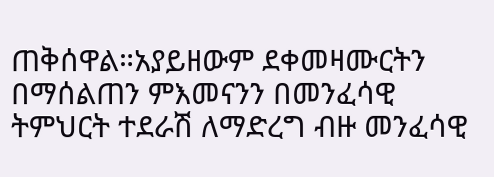ጠቅሰዋል።አያይዘውም ደቀመዛሙርትን በማሰልጠን ምእመናንን በመንፈሳዊ ትምህርት ተደራሽ ለማድረግ ብዙ መንፈሳዊ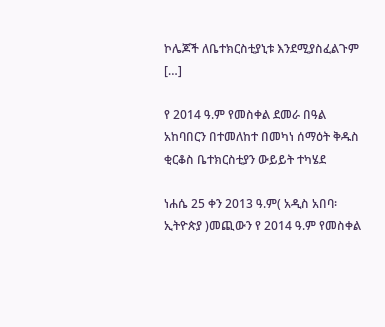ኮሌጆች ለቤተክርስቲያኒቱ እንደሚያስፈልጉም […]

የ 2014 ዓ.ም የመስቀል ደመራ በዓል አከባበርን በተመለከተ በመካነ ሰማዕት ቅዱስ ቂርቆስ ቤተክርስቲያን ውይይት ተካሄደ

ነሐሴ 25 ቀን 2013 ዓ.ም( አዲስ አበባ፡ ኢትዮጵያ )መጪውን የ 2014 ዓ.ም የመስቀል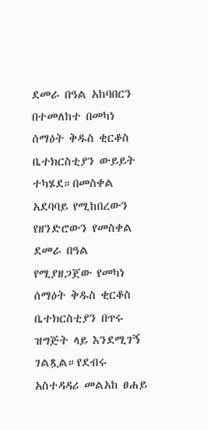ደመራ በዓል አከባበርን በተመለከተ በመካነ ሰማዕት ቅዱስ ቂርቆስ ቤተክርስቲያን ውይይት ተካሄደ።በመስቀል አደባባይ የሚከበረውን የዘንድሮውን የመስቀል ደመራ በዓል የሚያዘጋጀው የመካነ ሰማዕት ቅዱስ ቂርቆስ ቤተክርስቲያን በጥሩ ዝግጅት ላይ እንደሚገኝ ገልጿል።የደብሩ አስተዳዳሪ መልአከ ፀሐይ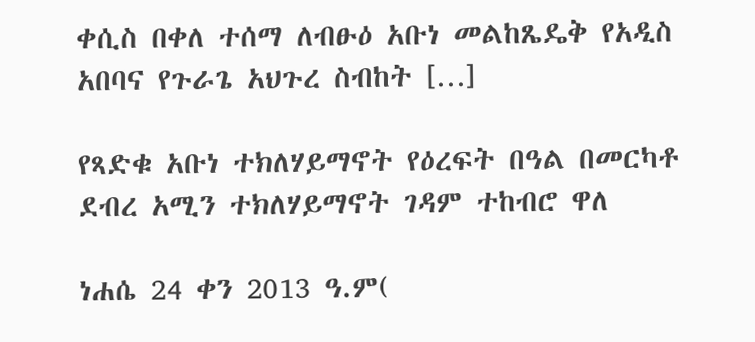ቀሲስ በቀለ ተሰማ ለብፁዕ አቡነ መልከጼዴቅ የአዲስ አበባና የጉራጌ አህጉረ ስብከት […]

የጻድቁ አቡነ ተክለሃይማኖት የዕረፍት በዓል በመርካቶ ደብረ አሚን ተክለሃይማኖት ገዳም ተከብሮ ዋለ

ነሐሴ 24 ቀን 2013 ዓ.ም(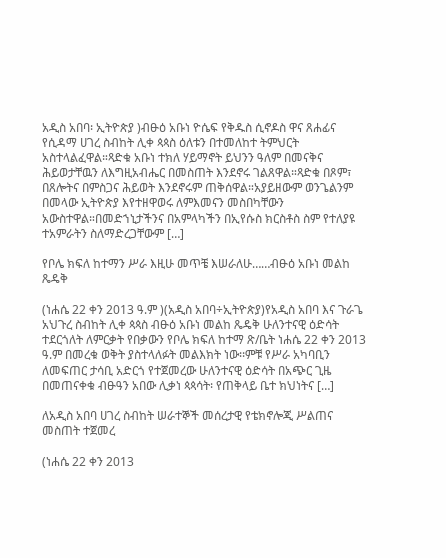አዲስ አበባ፡ ኢትዮጵያ )ብፁዕ አቡነ ዮሴፍ የቅዱስ ሲኖዶስ ዋና ጸሐፊና የሲዳማ ሀገረ ስብከት ሊቀ ጳጳስ ዕለቱን በተመለከተ ትምህርት አስተላልፈዋል።ጻድቁ አቡነ ተክለ ሃይማኖት ይህንን ዓለም በመናቅና ሕይወታቸዉን ለእግዚአብሔር በመስጠት እንደኖሩ ገልጸዋል።ጻድቁ በጾም፣ በጸሎትና በምስጋና ሕይወት እንደኖሩም ጠቅሰዋል።አያይዘውም ወንጌልንም በመላው ኢትዮጵያ እየተዘዋወሩ ለምእመናን መስበካቸውን አውስተዋል።በመድኀኒታችንና በአምላካችን በኢየሱስ ክርስቶስ ስም የተለያዩ ተአምራትን ስለማድረጋቸውም […]

የቦሌ ክፍለ ከተማን ሥራ እዚሁ መጥቼ እሠራለሁ……ብፁዕ አቡነ መልከ ጼዴቅ

(ነሐሴ 22 ቀን 2013 ዓ.ም )(አዲስ አበባ÷ኢትዮጵያ)የአዲስ አበባ እና ጉራጌ አህጉረ ስብከት ሊቀ ጳጳስ ብፁዕ አቡነ መልከ ጼዴቅ ሁለንተናዊ ዕድሳት ተደርጎለት ለምርቃት የበቃውን የቦሌ ክፍለ ከተማ ጽ/ቤት ነሐሴ 22 ቀን 2013 ዓ.ም በመረቁ ወቅት ያስተላለፉት መልእክት ነው፡፡ምቹ የሥራ አካባቢን ለመፍጠር ታሳቢ አድርጎ የተጀመረው ሁለንተናዊ ዕድሳት በአጭር ጊዜ በመጠናቀቁ ብፁዓን አበው ሊቃነ ጳጳሳት፡ የጠቅላይ ቤተ ክህነትና […]

ለአዲስ አበባ ሀገረ ስብከት ሠራተኞች መሰረታዊ የቴክኖሎጂ ሥልጠና መስጠት ተጀመረ

(ነሐሴ 22 ቀን 2013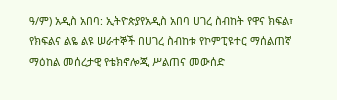ዓ/ም) አዲስ አበባ: ኢትዮጵያየአዲስ አበባ ሀገረ ስብከት የዋና ክፍል፣ የክፍልና ልዬ ልዩ ሠራተኞች በሀገረ ስብከቱ የኮምፒዩተር ማሰልጠኛ ማዕከል መሰረታዊ የቴክኖሎጂ ሥልጠና መውሰድ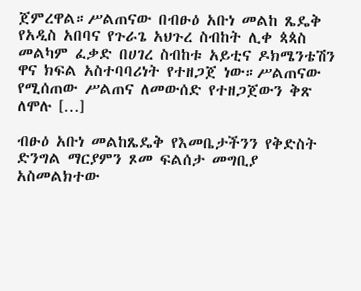ጀምረዋል።ሥልጠናው በብፁዕ አቡነ መልከ ጼዴቅ የአዲስ አበባና የጉራጌ አህጉረ ስብከት ሊቀ ጳጳስ መልካም ፈቃድ በሀገረ ስብከቱ አይቲና ዶክሜንቴሽን ዋና ክፍል አስተባባሪነት የተዘጋጀ ነው።ሥልጠናው የሚሰጠው ሥልጠና ለመውሰድ የተዘጋጀውን ቅጽ ለሞሉ […]

ብፁዕ አቡነ መልከጼዴቅ የእመቤታችንን የቅድስት ድንግል ማርያምን ጾመ ፍልሰታ መግቢያ አስመልክተው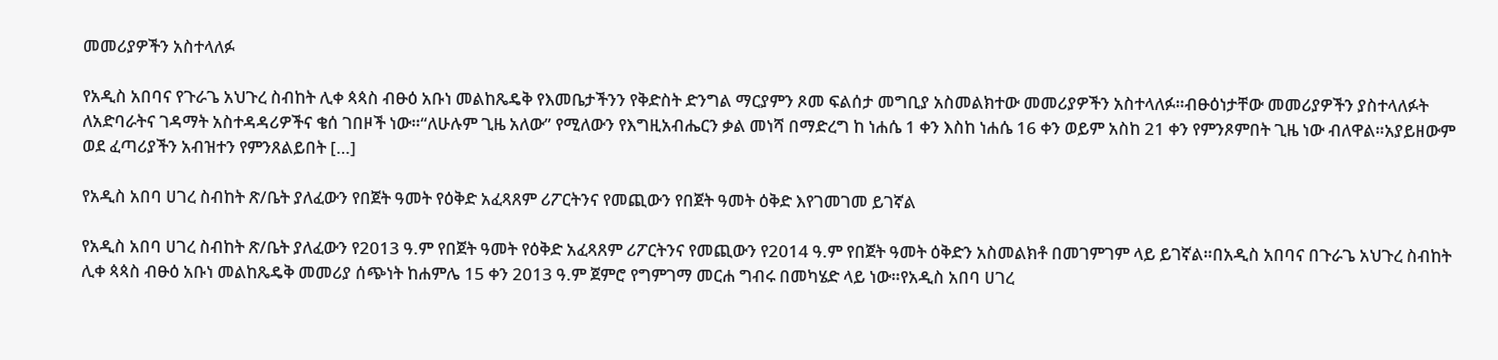መመሪያዎችን አስተላለፉ

የአዲስ አበባና የጉራጌ አህጉረ ስብከት ሊቀ ጳጳስ ብፁዕ አቡነ መልከጼዴቅ የእመቤታችንን የቅድስት ድንግል ማርያምን ጾመ ፍልሰታ መግቢያ አስመልክተው መመሪያዎችን አስተላለፉ።ብፁዕነታቸው መመሪያዎችን ያስተላለፉት ለአድባራትና ገዳማት አስተዳዳሪዎችና ቄሰ ገበዞች ነው።“ለሁሉም ጊዜ አለው” የሚለውን የእግዚአብሔርን ቃል መነሻ በማድረግ ከ ነሐሴ 1 ቀን እስከ ነሐሴ 16 ቀን ወይም አስከ 21 ቀን የምንጾምበት ጊዜ ነው ብለዋል።አያይዘውም ወደ ፈጣሪያችን አብዝተን የምንጸልይበት […]

የአዲስ አበባ ሀገረ ስብከት ጽ/ቤት ያለፈውን የበጀት ዓመት የዕቅድ አፈጻጸም ሪፖርትንና የመጪውን የበጀት ዓመት ዕቅድ እየገመገመ ይገኛል

የአዲስ አበባ ሀገረ ስብከት ጽ/ቤት ያለፈውን የ2013 ዓ.ም የበጀት ዓመት የዕቅድ አፈጻጸም ሪፖርትንና የመጪውን የ2014 ዓ.ም የበጀት ዓመት ዕቅድን አስመልክቶ በመገምገም ላይ ይገኛል።በአዲስ አበባና በጉራጌ አህጉረ ስብከት ሊቀ ጳጳስ ብፁዕ አቡነ መልከጼዴቅ መመሪያ ሰጭነት ከሐምሌ 15 ቀን 2013 ዓ.ም ጀምሮ የግምገማ መርሐ ግብሩ በመካሄድ ላይ ነው።የአዲስ አበባ ሀገረ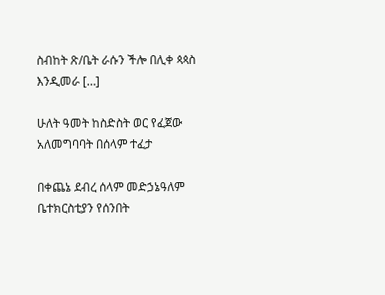ስብከት ጽ/ቤት ራሱን ችሎ በሊቀ ጳጳስ እንዲመራ […]

ሁለት ዓመት ከስድስት ወር የፈጀው አለመግባባት በሰላም ተፈታ

በቀጨኔ ደብረ ሰላም መድኃኔዓለም ቤተክርስቲያን የሰንበት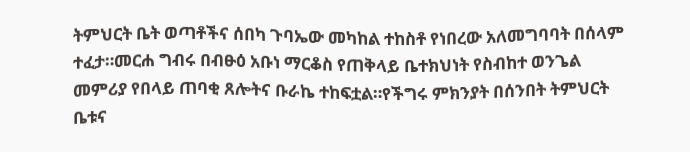ትምህርት ቤት ወጣቶችና ሰበካ ጉባኤው መካከል ተከስቶ የነበረው አለመግባባት በሰላም ተፈታ።መርሐ ግብሩ በብፁዕ አቡነ ማርቆስ የጠቅላይ ቤተክህነት የስብከተ ወንጌል መምሪያ የበላይ ጠባቂ ጸሎትና ቡራኬ ተከፍቷል።የችግሩ ምክንያት በሰንበት ትምህርት ቤቱና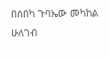በሰበካ ጉባኤው መካከል ሁለገብ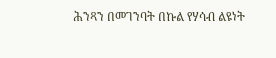ሕንጻን በመገንባት በኩል የሃሳብ ልዩነት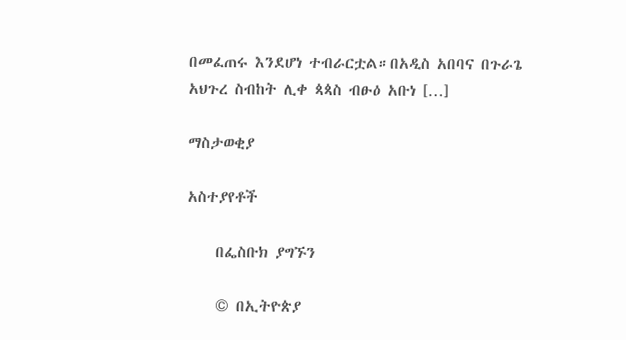በመፈጠሩ እንደሆነ ተብራርቷል።በአዲስ አበባና በጉራጌ አህጉረ ስብከት ሊቀ ጳጳስ ብፁዕ አቡነ […]

ማስታወቂያ

አስተያየቶች

    በፌስቡክ ያግኙን

    © በኢትዮጵያ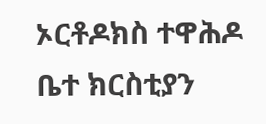ኦርቶዶክስ ተዋሕዶ ቤተ ክርስቲያን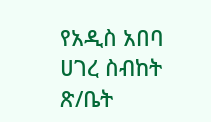የአዲስ አበባ ሀገረ ስብከት ጽ/ቤት